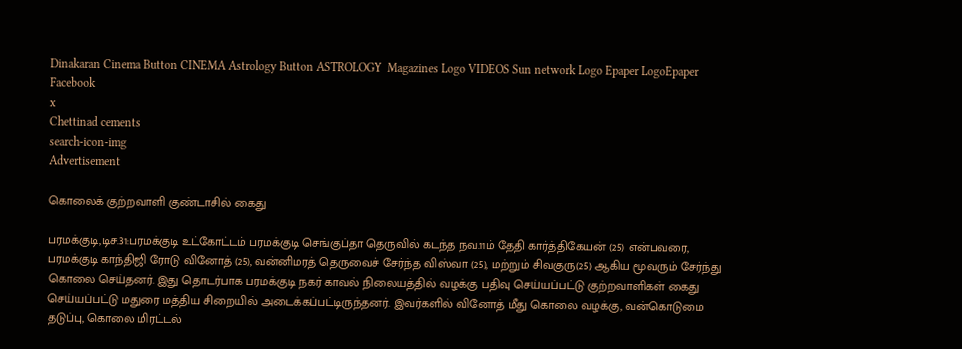Dinakaran Cinema Button CINEMA Astrology Button ASTROLOGY  Magazines Logo VIDEOS Sun network Logo Epaper LogoEpaper Facebook
x
Chettinad cements
search-icon-img
Advertisement

கொலைக் குற்றவாளி குண்டாசில் கைது

பரமக்குடி,டிச.31:பரமக்குடி உட்கோட்டம் பரமக்குடி செங்குப்தா தெருவில் கடந்த நவ.11ம் தேதி கார்த்திகேயன் (25) என்பவரை, பரமக்குடி காந்திஜி ரோடு வினோத் (25), வன்னிமரத் தெருவைச் சேர்ந்த விஸ்வா (25), மற்றும் சிவகுரு(25) ஆகிய மூவரும் சேர்ந்து கொலை செய்தனர். இது தொடர்பாக பரமக்குடி நகர் காவல் நிலையத்தில் வழக்கு பதிவு செய்யப்பட்டு குற்றவாளிகள் கைது செய்யப்பட்டு மதுரை மத்திய சிறையில் அடைக்கப்பட்டிருந்தனர். இவர்களில் வினோத் மீது கொலை வழக்கு, வன்கொடுமை தடுப்பு, கொலை மிரட்டல்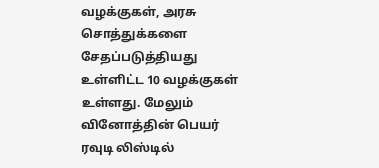வழக்குகள், அரசு சொத்துக்களை சேதப்படுத்தியது உள்ளிட்ட 10 வழக்குகள் உள்ளது. மேலும் வினோத்தின் பெயர் ரவுடி லிஸ்டில்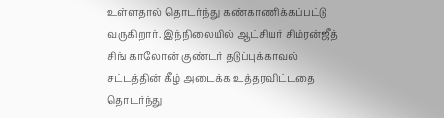உள்ளதால் தொடர்ந்து கண்காணிக்கப்பட்டு வருகிறார். இந்நிலையில் ஆட்சியர் சிம்ரன்ஜீத் சிங் காலோன் குண்டர் தடுப்புக்காவல் சட்டத்தின் கீழ் அடைக்க உத்தரவிட்டதை தொடர்ந்து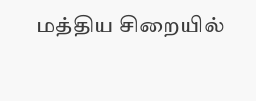மத்திய சிறையில்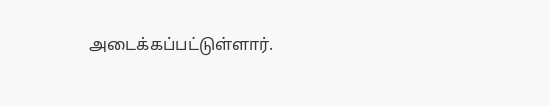அடைக்கப்பட்டுள்ளார்.